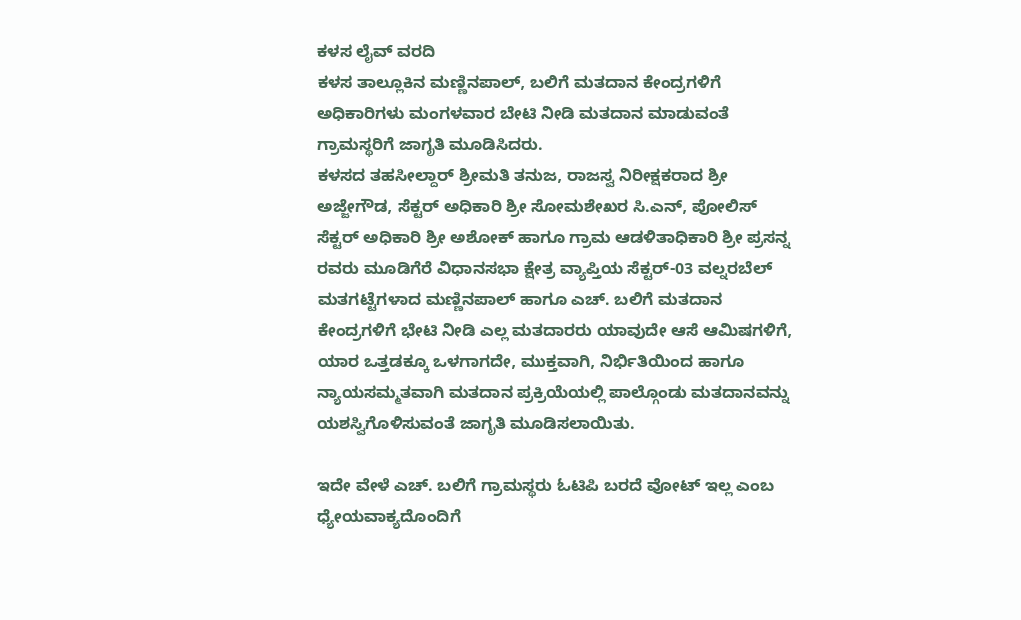ಕಳಸ ಲೈವ್ ವರದಿ
ಕಳಸ ತಾಲ್ಲೂಕಿನ ಮಣ್ಣಿನಪಾಲ್, ಬಲಿಗೆ ಮತದಾನ ಕೇಂದ್ರಗಳಿಗೆ ಅಧಿಕಾರಿಗಳು ಮಂಗಳವಾರ ಬೇಟಿ ನೀಡಿ ಮತದಾನ ಮಾಡುವಂತೆ ಗ್ರಾಮಸ್ಥರಿಗೆ ಜಾಗೃತಿ ಮೂಡಿಸಿದರು.
ಕಳಸದ ತಹಸೀಲ್ದಾರ್ ಶ್ರೀಮತಿ ತನುಜ, ರಾಜಸ್ವ ನಿರೀಕ್ಷಕರಾದ ಶ್ರೀ ಅಜ್ಜೇಗೌಡ, ಸೆಕ್ಟರ್ ಅಧಿಕಾರಿ ಶ್ರೀ ಸೋಮಶೇಖರ ಸಿ.ಎನ್, ಪೋಲಿಸ್ ಸೆಕ್ಟರ್ ಅಧಿಕಾರಿ ಶ್ರೀ ಅಶೋಕ್ ಹಾಗೂ ಗ್ರಾಮ ಆಡಳಿತಾಧಿಕಾರಿ ಶ್ರೀ ಪ್ರಸನ್ನ ರವರು ಮೂಡಿಗೆರೆ ವಿಧಾನಸಭಾ ಕ್ಷೇತ್ರ ವ್ಯಾಪ್ತಿಯ ಸೆಕ್ಟರ್-03 ವಲ್ನರಬೆಲ್ ಮತಗಟ್ಟೆಗಳಾದ ಮಣ್ಣಿನಪಾಲ್ ಹಾಗೂ ಎಚ್. ಬಲಿಗೆ ಮತದಾನ ಕೇಂದ್ರಗಳಿಗೆ ಭೇಟಿ ನೀಡಿ ಎಲ್ಲ ಮತದಾರರು ಯಾವುದೇ ಆಸೆ ಆಮಿಷಗಳಿಗೆ, ಯಾರ ಒತ್ತಡಕ್ಕೂ ಒಳಗಾಗದೇ, ಮುಕ್ತವಾಗಿ, ನಿರ್ಭಿತಿಯಿಂದ ಹಾಗೂ ನ್ಯಾಯಸಮ್ಮತವಾಗಿ ಮತದಾನ ಪ್ರಕ್ರಿಯೆಯಲ್ಲಿ ಪಾಲ್ಗೊಂಡು ಮತದಾನವನ್ನು ಯಶಸ್ವಿಗೊಳಿಸುವಂತೆ ಜಾಗೃತಿ ಮೂಡಿಸಲಾಯಿತು.

ಇದೇ ವೇಳೆ ಎಚ್. ಬಲಿಗೆ ಗ್ರಾಮಸ್ಥರು ಓಟಿಪಿ ಬರದೆ ವೋಟ್ ಇಲ್ಲ ಎಂಬ ಧ್ಯೇಯವಾಕ್ಯದೊಂದಿಗೆ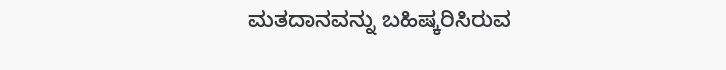ಮತದಾನವನ್ನು ಬಹಿಷ್ಕರಿಸಿರುವ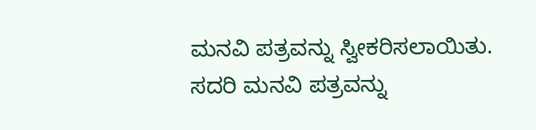ಮನವಿ ಪತ್ರವನ್ನು ಸ್ವೀಕರಿಸಲಾಯಿತು. ಸದರಿ ಮನವಿ ಪತ್ರವನ್ನು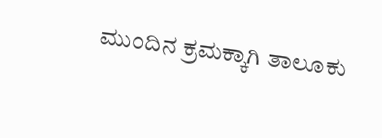ಮುಂದಿನ ಕ್ರಮಕ್ಕಾಗಿ ತಾಲೂಕು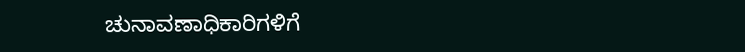ಚುನಾವಣಾಧಿಕಾರಿಗಳಿಗೆ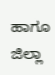ಹಾಗೂ ಜಿಲ್ಲಾ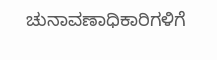ಚುನಾವಣಾಧಿಕಾರಿಗಳಿಗೆ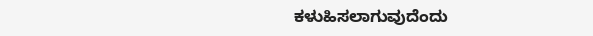ಕಳುಹಿಸಲಾಗುವುದೆಂದು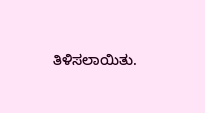ತಿಳಿಸಲಾಯಿತು.